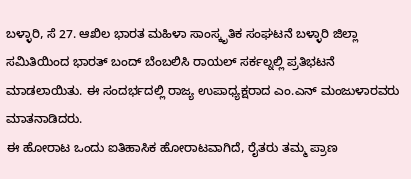ಬಳ್ಳಾರಿ, ಸೆ 27. ಆಖಿಲ ಭಾರತ ಮಹಿಳಾ ಸಾಂಸ್ಕೃತಿಕ ಸಂಘಟನೆ ಬಳ್ಳಾರಿ ಜಿಲ್ಲಾ ಸಮಿತಿಯಿಂದ ಭಾರತ್ ಬಂದ್ ಬೆಂಬಲಿಸಿ ರಾಯಲ್ ಸರ್ಕಲ್ನಲ್ಲಿ ಪ್ರತಿಭಟನೆ ಮಾಡಲಾಯಿತು. ಈ ಸಂದರ್ಭದಲ್ಲಿ ರಾಜ್ಯ ಉಪಾಧ್ಯಕ್ಷರಾದ ಎಂ.ಎನ್ ಮಂಜುಳಾರವರು ಮಾತನಾಡಿದರು.
ಈ ಹೋರಾಟ ಒಂದು ಐತಿಹಾಸಿಕ ಹೋರಾಟವಾಗಿದೆ, ರೈತರು ತಮ್ಮ ಪ್ರಾಣ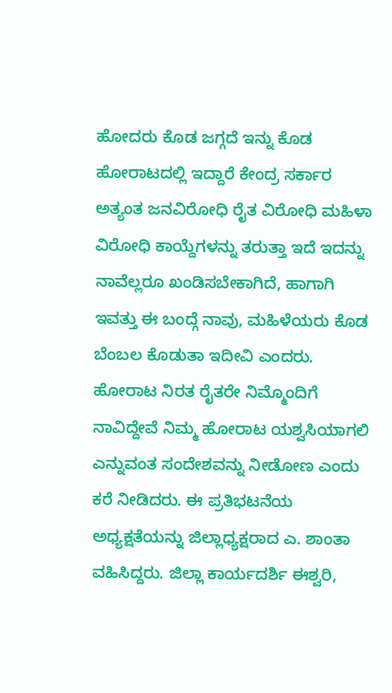ಹೋದರು ಕೊಡ ಜಗ್ಗದೆ ಇನ್ನು ಕೊಡ ಹೋರಾಟದಲ್ಲಿ ಇದ್ದಾರೆ ಕೇಂದ್ರ ಸರ್ಕಾರ ಅತ್ಯಂತ ಜನವಿರೋಧಿ ರೈತ ವಿರೋಧಿ ಮಹಿಳಾ ವಿರೋಧಿ ಕಾಯ್ದೆಗಳನ್ನು ತರುತ್ತಾ ಇದೆ ಇದನ್ನು ನಾವೆಲ್ಲರೂ ಖಂಡಿಸಬೇಕಾಗಿದೆ, ಹಾಗಾಗಿ ಇವತ್ತು ಈ ಬಂದ್ಗೆ ನಾವು, ಮಹಿಳೆಯರು ಕೊಡ ಬೆಂಬಲ ಕೊಡುತಾ ಇದೀವಿ ಎಂದರು. ಹೋರಾಟ ನಿರತ ರೈತರೇ ನಿಮ್ಮೊಂದಿಗೆ ನಾವಿದ್ದೇವೆ ನಿಮ್ಮ ಹೋರಾಟ ಯಶ್ವಸಿಯಾಗಲಿ ಎನ್ನುವಂತ ಸಂದೇಶವನ್ನು ನೀಡೋಣ ಎಂದು ಕರೆ ನೀಡಿದರು. ಈ ಪ್ರತಿಭಟನೆಯ ಅಧ್ಯಕ್ಷತೆಯನ್ನು ಜಿಲ್ಲಾಧ್ಯಕ್ಷರಾದ ಎ. ಶಾಂತಾ ವಹಿಸಿದ್ದರು. ಜಿಲ್ಲಾ ಕಾರ್ಯದರ್ಶಿ ಈಶ್ವರಿ,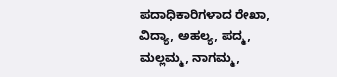ಪದಾಧಿಕಾರಿಗಳಾದ ರೇಖಾ, ವಿದ್ಯಾ, ಅಹಲ್ಯ, ಪದ್ಮ, ಮಲ್ಲಮ್ಮ, ನಾಗಮ್ಮ,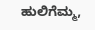ಹುಲಿಗೆಮ್ಮ,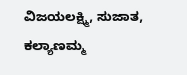ವಿಜಯಲಕ್ಷ್ಮಿ, ಸುಜಾತ, ಕಲ್ಯಾಣಮ್ಮ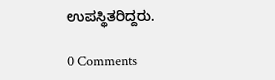ಉಪಸ್ಥಿತರಿದ್ದರು.

0 Comments